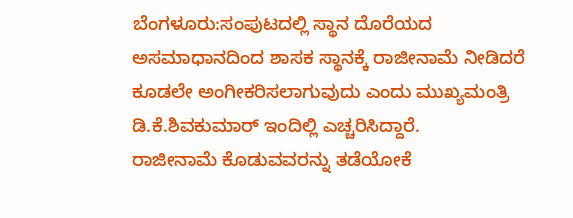ಬೆಂಗಳೂರು:ಸಂಪುಟದಲ್ಲಿ ಸ್ಥಾನ ದೊರೆಯದ ಅಸಮಾಧಾನದಿಂದ ಶಾಸಕ ಸ್ಥಾನಕ್ಕೆ ರಾಜೀನಾಮೆ ನೀಡಿದರೆ ಕೂಡಲೇ ಅಂಗೀಕರಿಸಲಾಗುವುದು ಎಂದು ಮುಖ್ಯಮಂತ್ರಿ ಡಿ.ಕೆ.ಶಿವಕುಮಾರ್ ಇಂದಿಲ್ಲಿ ಎಚ್ಚರಿಸಿದ್ದಾರೆ.
ರಾಜೀನಾಮೆ ಕೊಡುವವರನ್ನು ತಡೆಯೋಕೆ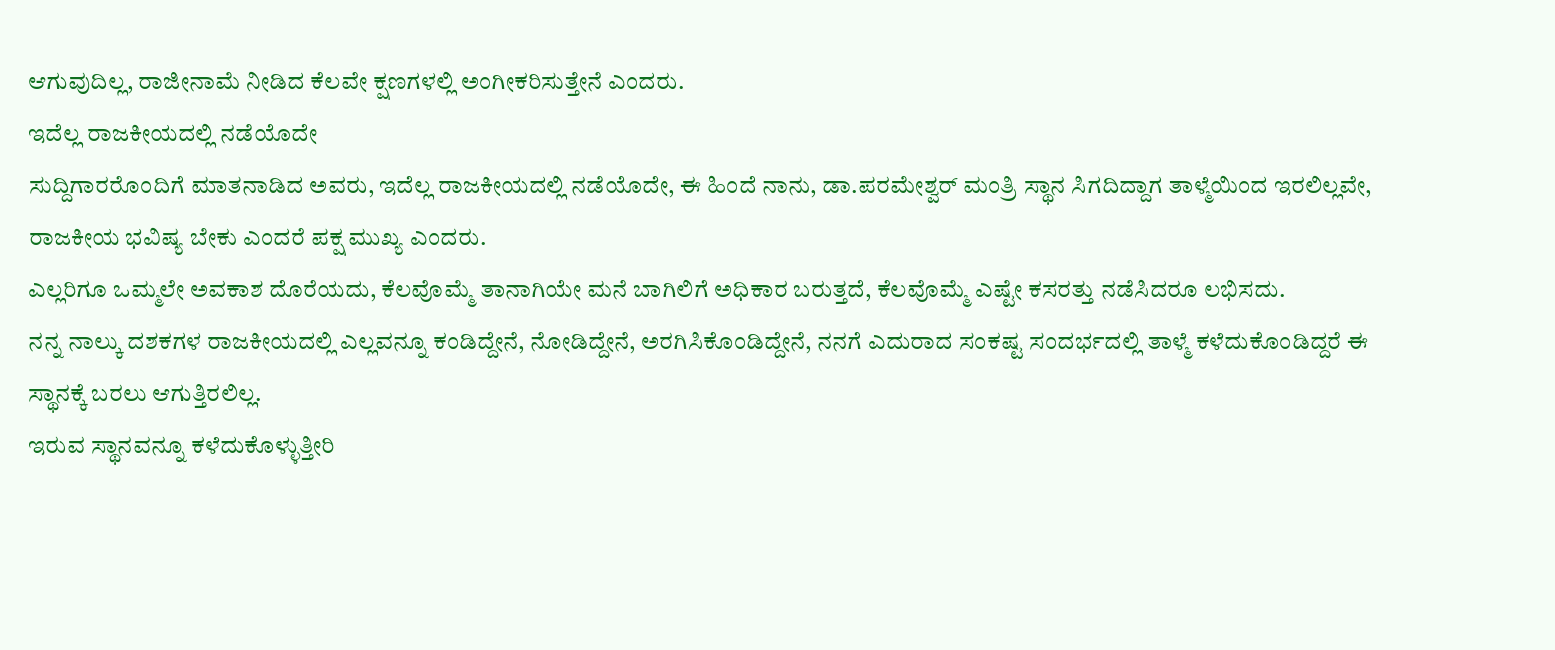ಆಗುವುದಿಲ್ಲ, ರಾಜೀನಾಮೆ ನೀಡಿದ ಕೆಲವೇ ಕ್ಷಣಗಳಲ್ಲಿ ಅಂಗೀಕರಿಸುತ್ತೇನೆ ಎಂದರು.
ಇದೆಲ್ಲ ರಾಜಕೀಯದಲ್ಲಿ ನಡೆಯೊದೇ
ಸುದ್ದಿಗಾರರೊಂದಿಗೆ ಮಾತನಾಡಿದ ಅವರು, ಇದೆಲ್ಲ ರಾಜಕೀಯದಲ್ಲಿ ನಡೆಯೊದೇ, ಈ ಹಿಂದೆ ನಾನು, ಡಾ.ಪರಮೇಶ್ವರ್ ಮಂತ್ರಿ ಸ್ಥಾನ ಸಿಗದಿದ್ದಾಗ ತಾಳ್ಮೆಯಿಂದ ಇರಲಿಲ್ಲವೇ, ರಾಜಕೀಯ ಭವಿಷ್ಯ ಬೇಕು ಎಂದರೆ ಪಕ್ಷ ಮುಖ್ಯ ಎಂದರು.
ಎಲ್ಲರಿಗೂ ಒಮ್ಮಲೇ ಅವಕಾಶ ದೊರೆಯದು, ಕೆಲವೊಮ್ಮೆ ತಾನಾಗಿಯೇ ಮನೆ ಬಾಗಿಲಿಗೆ ಅಧಿಕಾರ ಬರುತ್ತದೆ, ಕೆಲವೊಮ್ಮೆ ಎಷ್ಟೇ ಕಸರತ್ತು ನಡೆಸಿದರೂ ಲಭಿಸದು.
ನನ್ನ ನಾಲ್ಕು ದಶಕಗಳ ರಾಜಕೀಯದಲ್ಲಿ ಎಲ್ಲವನ್ನೂ ಕಂಡಿದ್ದೇನೆ, ನೋಡಿದ್ದೇನೆ, ಅರಗಿಸಿಕೊಂಡಿದ್ದೇನೆ, ನನಗೆ ಎದುರಾದ ಸಂಕಷ್ಟ ಸಂದರ್ಭದಲ್ಲಿ ತಾಳ್ಮೆ ಕಳೆದುಕೊಂಡಿದ್ದರೆ ಈ ಸ್ಥಾನಕ್ಕೆ ಬರಲು ಆಗುತ್ತಿರಲಿಲ್ಲ.
ಇರುವ ಸ್ಥಾನವನ್ನೂ ಕಳೆದುಕೊಳ್ಳುತ್ತೀರಿ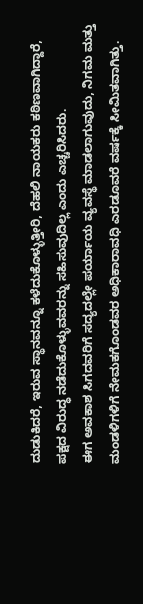ದುಡುಕಿದರೆ, ಇರುವ ಸ್ಥಾನವನ್ನೂ ಕಳೆದುಕೊಳ್ಳುತ್ತೀರಿ, ದೆಹಲಿ ನಾಯಕರು ಕಠಿಣವಾಗಿದ್ದಾರೆ, ಪಕ್ಷದ ವಿರುದ್ಧ ನಡೆದುಕೊಳ್ಳುವವರನ್ನು ಸಹಿಸುವುದಿಲ್ಲ ಎಂದು ಎಚ್ಚರಿಸಿದರು.
ಈಗ ಅವಕಾಶ ಸಿಗದವರಿಗೆ ಸದ್ಯದಲ್ಲೇ ಪರ್ಯಾಯ ವ್ಯವಸ್ಥೆ ಮಾಡಲಾಗುವುದು, ನಿಗಮ ಮತ್ತು ಮಂಡಳಿಗಳಿಗೆ ನೇಮಕಗೊಂಡವರ ಅಧಿಕಾರಾವಧಿ ಎರಡೂವರೆ ವರ್ಷಕ್ಕೆ ಸೀಮಿತವಾಗಿತ್ತು.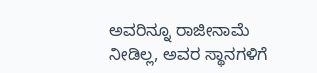ಅವರಿನ್ನೂ ರಾಜೀನಾಮೆ ನೀಡಿಲ್ಲ, ಅವರ ಸ್ಥಾನಗಳಿಗೆ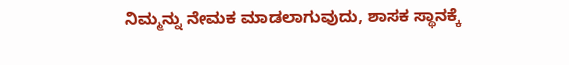ನಿಮ್ಮನ್ನು ನೇಮಕ ಮಾಡಲಾಗುವುದು, ಶಾಸಕ ಸ್ಥಾನಕ್ಕೆ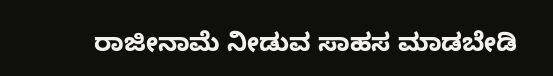ರಾಜೀನಾಮೆ ನೀಡುವ ಸಾಹಸ ಮಾಡಬೇಡಿ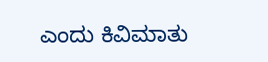ಎಂದು ಕಿವಿಮಾತು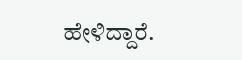ಹೇಳಿದ್ದಾರೆ.